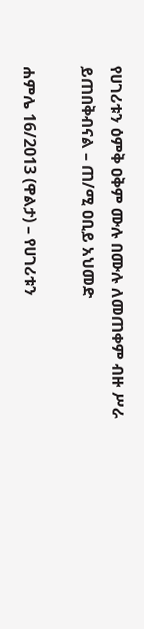የሀገሪቱን ዕምቅ ዐቅም ሙሉ በሙሉ ለመጠቀም ብዙ ሥራ ይጠበቅብናል – ጠ/ሚ ዐቢይ አህመድ

ሐምሌ 16/2013 (ዋልታ) – የሀገሪቱን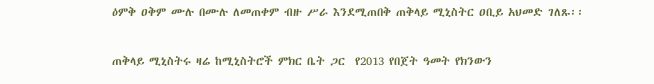ዕምቅ ዐቅም ሙሉ በሙሉ ለመጠቀም ብዙ ሥራ እንደሚጠበቅ ጠቅላይ ሚኒስትር ዐቢይ አህመድ ገለጹ፡፡

ጠቅላይ ሚኒስትሩ ዛሬ ከሚኒስትሮች ምክር ቤት ጋር  የ2013 የበጀት ዓመት የክንውን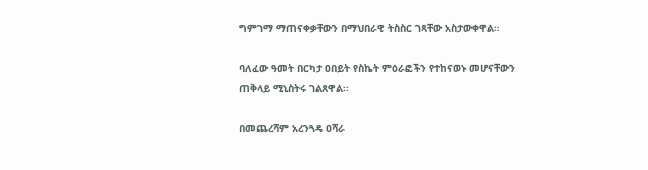ግምገማ ማጠናቀቃቸውን በማህበራዊ ትስስር ገጻቸው አስታውቀዋል።

ባለፈው ዓመት በርካታ ዐበይት የስኬት ምዕራፎችን የተከናወኑ መሆናቸውን  ጠቅላይ ሚኒስትሩ ገልጸዋል፡፡

በመጨረሻም አረንጓዴ ዐሻራ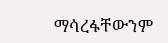ማሳረፋቸውንም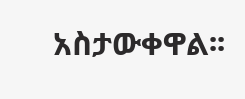አስታውቀዋል፡፡